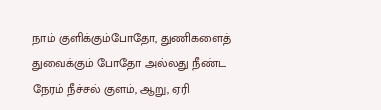நாம் குளிக்கும்போதோ, துணிகளைத் துவைக்கும் போதோ அல்லது நீண்ட நேரம் நீச்சல் குளம், ஆறு, ஏரி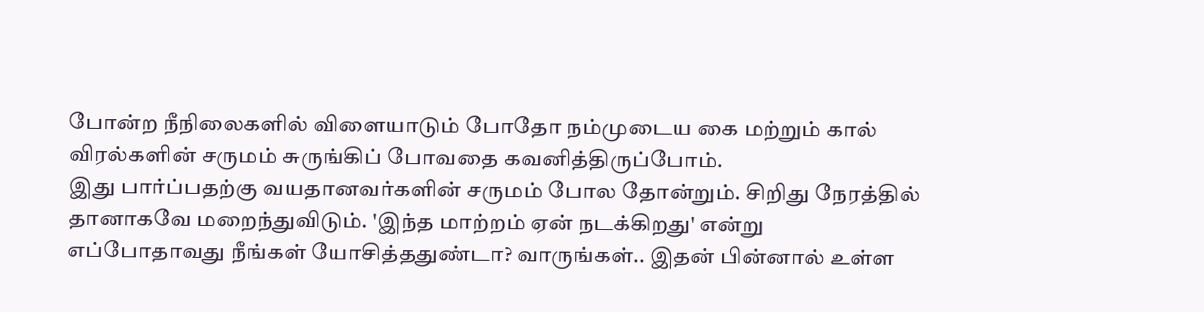போன்ற நீநிலைகளில் விளையாடும் போதோ நம்முடைய கை மற்றும் கால் விரல்களின் சருமம் சுருங்கிப் போவதை கவனித்திருப்போம்.
இது பார்ப்பதற்கு வயதானவர்களின் சருமம் போல தோன்றும். சிறிது நேரத்தில் தானாகவே மறைந்துவிடும். 'இந்த மாற்றம் ஏன் நடக்கிறது' என்று எப்போதாவது நீங்கள் யோசித்ததுண்டா? வாருங்கள்.. இதன் பின்னால் உள்ள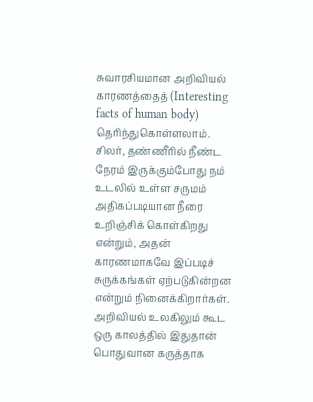சுவாரசியமான அறிவியல் காரணத்தைத் (Interesting facts of human body) தெரிந்துகொள்ளலாம்.
சிலர், தண்ணீரில் நீண்ட நேரம் இருக்கும்போது நம் உடலில் உள்ள சருமம் அதிகப்படியான நீரை உறிஞ்சிக் கொள்கிறது என்றும், அதன் காரணமாகவே இப்படிச் சுருக்கங்கள் ஏற்படுகின்றன என்றும் நினைக்கிறார்கள். அறிவியல் உலகிலும் கூட ஒரு காலத்தில் இதுதான் பொதுவான கருத்தாக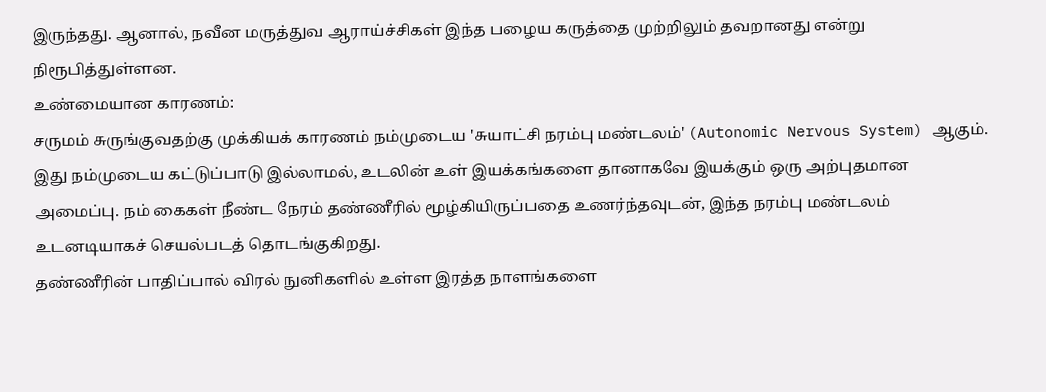இருந்தது. ஆனால், நவீன மருத்துவ ஆராய்ச்சிகள் இந்த பழைய கருத்தை முற்றிலும் தவறானது என்று நிரூபித்துள்ளன.
உண்மையான காரணம்:
சருமம் சுருங்குவதற்கு முக்கியக் காரணம் நம்முடைய 'சுயாட்சி நரம்பு மண்டலம்' (Autonomic Nervous System) ஆகும். இது நம்முடைய கட்டுப்பாடு இல்லாமல், உடலின் உள் இயக்கங்களை தானாகவே இயக்கும் ஒரு அற்புதமான அமைப்பு. நம் கைகள் நீண்ட நேரம் தண்ணீரில் மூழ்கியிருப்பதை உணர்ந்தவுடன், இந்த நரம்பு மண்டலம் உடனடியாகச் செயல்படத் தொடங்குகிறது.
தண்ணீரின் பாதிப்பால் விரல் நுனிகளில் உள்ள இரத்த நாளங்களை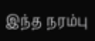இந்த நரம்பு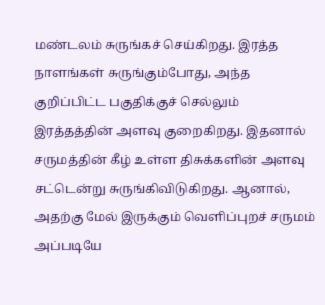மண்டலம் சுருங்கச் செய்கிறது. இரத்த நாளங்கள் சுருங்கும்போது, அந்த குறிப்பிட்ட பகுதிக்குச் செல்லும் இரத்தத்தின் அளவு குறைகிறது. இதனால் சருமத்தின் கீழ் உள்ள திசுக்களின் அளவு சட்டென்று சுருங்கிவிடுகிறது. ஆனால், அதற்கு மேல் இருக்கும் வெளிப்புறச் சருமம் அப்படியே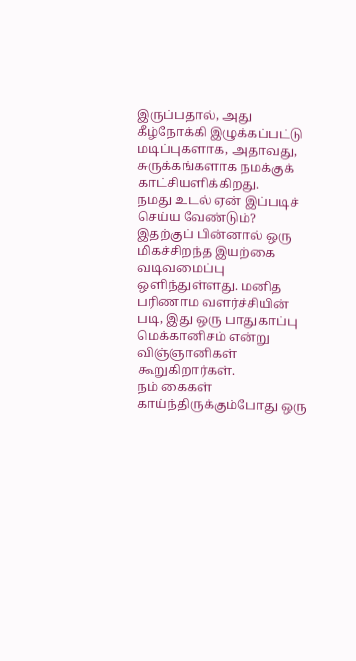இருப்பதால், அது கீழ்நோக்கி இழுக்கப்பட்டு மடிப்புகளாக, அதாவது, சுருக்கங்களாக நமக்குக் காட்சியளிக்கிறது.
நமது உடல் ஏன் இப்படிச் செய்ய வேண்டும்?
இதற்குப் பின்னால் ஒரு மிகச்சிறந்த இயற்கை வடிவமைப்பு ஒளிந்துள்ளது. மனித பரிணாம வளர்ச்சியின் படி, இது ஒரு பாதுகாப்பு மெக்கானிசம் என்று விஞ்ஞானிகள் கூறுகிறார்கள்.
நம் கைகள் காய்ந்திருக்கும்போது ஒரு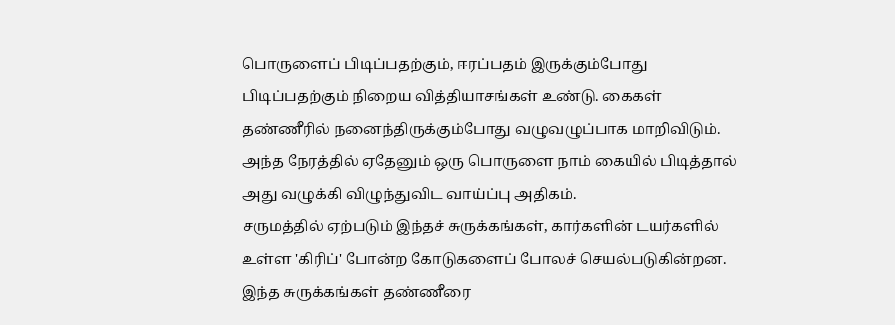பொருளைப் பிடிப்பதற்கும், ஈரப்பதம் இருக்கும்போது பிடிப்பதற்கும் நிறைய வித்தியாசங்கள் உண்டு. கைகள் தண்ணீரில் நனைந்திருக்கும்போது வழுவழுப்பாக மாறிவிடும். அந்த நேரத்தில் ஏதேனும் ஒரு பொருளை நாம் கையில் பிடித்தால் அது வழுக்கி விழுந்துவிட வாய்ப்பு அதிகம்.
சருமத்தில் ஏற்படும் இந்தச் சுருக்கங்கள், கார்களின் டயர்களில் உள்ள 'கிரிப்' போன்ற கோடுகளைப் போலச் செயல்படுகின்றன. இந்த சுருக்கங்கள் தண்ணீரை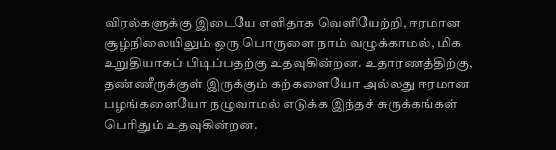விரல்களுக்கு இடையே எளிதாக வெளியேற்றி, ஈரமான சூழ்நிலையிலும் ஒரு பொருளை நாம் வழுக்காமல், மிக உறுதியாகப் பிடிப்பதற்கு உதவுகின்றன. உதாரணத்திற்கு, தண்ணீருக்குள் இருக்கும் கற்களையோ அல்லது ஈரமான பழங்களையோ நழுவாமல் எடுக்க இந்தச் சுருக்கங்கள் பெரிதும் உதவுகின்றன.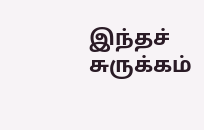இந்தச் சுருக்கம்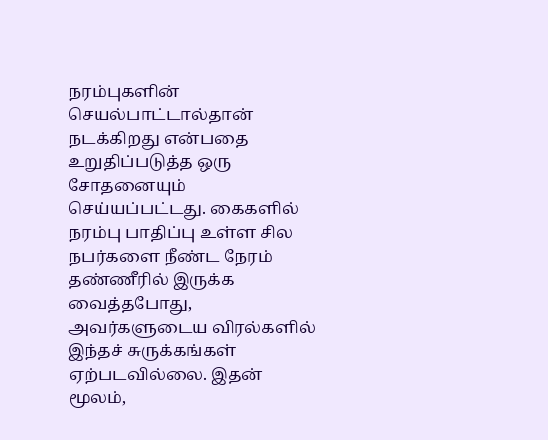நரம்புகளின் செயல்பாட்டால்தான் நடக்கிறது என்பதை உறுதிப்படுத்த ஒரு சோதனையும் செய்யப்பட்டது. கைகளில் நரம்பு பாதிப்பு உள்ள சில நபர்களை நீண்ட நேரம் தண்ணீரில் இருக்க வைத்தபோது, அவர்களுடைய விரல்களில் இந்தச் சுருக்கங்கள் ஏற்படவில்லை. இதன் மூலம்,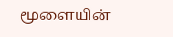மூளையின்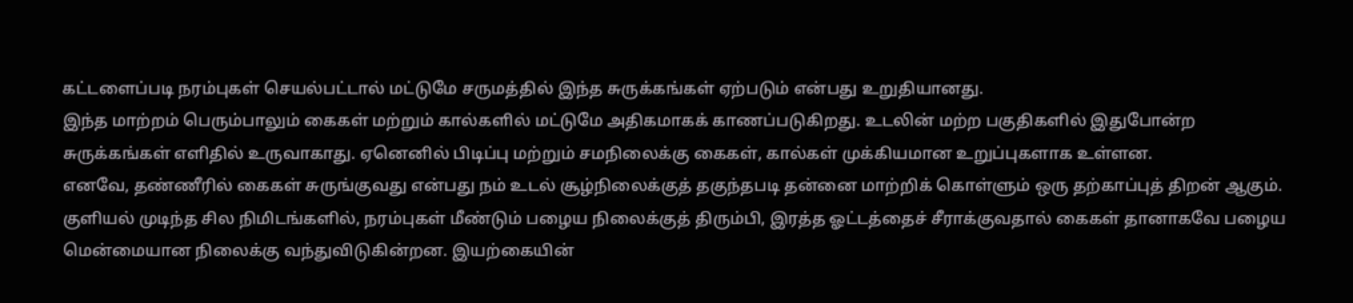கட்டளைப்படி நரம்புகள் செயல்பட்டால் மட்டுமே சருமத்தில் இந்த சுருக்கங்கள் ஏற்படும் என்பது உறுதியானது.
இந்த மாற்றம் பெரும்பாலும் கைகள் மற்றும் கால்களில் மட்டுமே அதிகமாகக் காணப்படுகிறது. உடலின் மற்ற பகுதிகளில் இதுபோன்ற சுருக்கங்கள் எளிதில் உருவாகாது. ஏனெனில் பிடிப்பு மற்றும் சமநிலைக்கு கைகள், கால்கள் முக்கியமான உறுப்புகளாக உள்ளன.
எனவே, தண்ணீரில் கைகள் சுருங்குவது என்பது நம் உடல் சூழ்நிலைக்குத் தகுந்தபடி தன்னை மாற்றிக் கொள்ளும் ஒரு தற்காப்புத் திறன் ஆகும். குளியல் முடிந்த சில நிமிடங்களில், நரம்புகள் மீண்டும் பழைய நிலைக்குத் திரும்பி, இரத்த ஓட்டத்தைச் சீராக்குவதால் கைகள் தானாகவே பழைய மென்மையான நிலைக்கு வந்துவிடுகின்றன. இயற்கையின்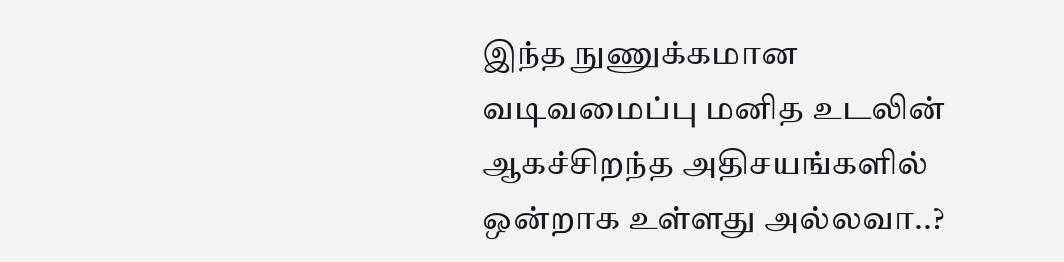இந்த நுணுக்கமான வடிவமைப்பு மனித உடலின் ஆகச்சிறந்த அதிசயங்களில் ஒன்றாக உள்ளது அல்லவா..?